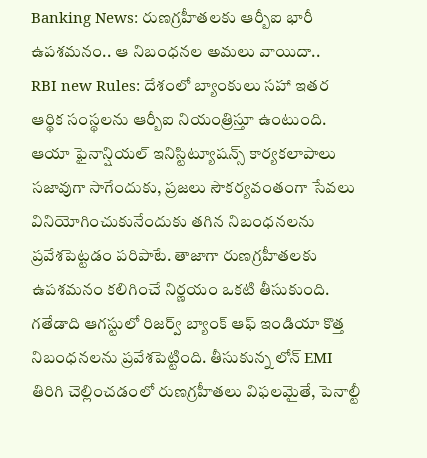Banking News: రుణగ్రహీతలకు ఆర్బీఐ భారీ ఉపశమనం.. ఆ నిబంధనల అమలు వాయిదా..
RBI new Rules: దేశంలో బ్యాంకులు సహా ఇతర ఆర్థిక సంస్థలను ఆర్బీఐ నియంత్రిస్తూ ఉంటుంది. ఆయా ఫైనాన్షియల్ ఇనిస్టిట్యూషన్స్ కార్యకలాపాలు సజావుగా సాగేందుకు, ప్రజలు సౌకర్యవంతంగా సేవలు వినియోగించుకునేందుకు తగిన నిబంధనలను ప్రవేశపెట్టడం పరిపాటే. తాజాగా రుణగ్రహీతలకు ఉపశమనం కలిగించే నిర్ణయం ఒకటి తీసుకుంది.
గతేడాది ఆగస్టులో రిజర్వ్ బ్యాంక్ ఆఫ్ ఇండియా కొత్త నిబంధనలను ప్రవేశపెట్టింది. తీసుకున్న లోన్ EMI తిరిగి చెల్లించడంలో రుణగ్రహీతలు విఫలమైతే, పెనాల్టీ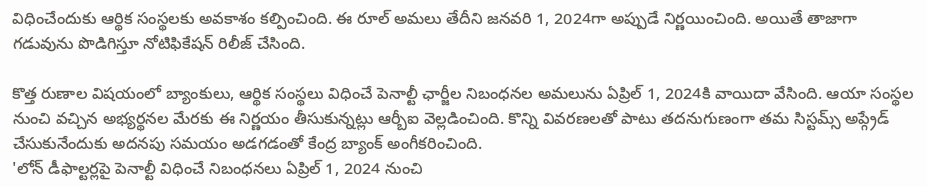విధించేందుకు ఆర్థిక సంస్థలకు అవకాశం కల్పించింది. ఈ రూల్ అమలు తేదీని జనవరి 1, 2024గా అప్పుడే నిర్ణయించింది. అయితే తాజాగా గడువును పొడిగిస్తూ నోటిఫికేషన్ రిలీజ్ చేసింది.

కొత్త రుణాల విషయంలో బ్యాంకులు, ఆర్థిక సంస్థలు విధించే పెనాల్టీ ఛార్జీల నిబంధనల అమలును ఏప్రిల్ 1, 2024కి వాయిదా వేసింది. ఆయా సంస్థల నుంచి వచ్చిన అభ్యర్థనల మేరకు ఈ నిర్ణయం తీసుకున్నట్లు ఆర్బీఐ వెల్లడించింది. కొన్ని వివరణలతో పాటు తదనుగుణంగా తమ సిస్టమ్స్ అప్గ్రేడ్ చేసుకునేందుకు అదనపు సమయం అడగడంతో కేంద్ర బ్యాంక్ అంగీకరించింది.
'లోన్ డీఫాల్టర్లపై పెనాల్టీ విధించే నిబంధనలు ఏప్రిల్ 1, 2024 నుంచి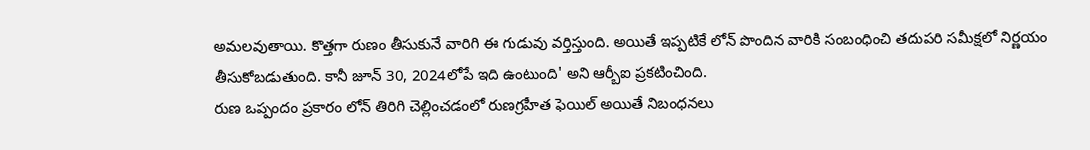అమలవుతాయి. కొత్తగా రుణం తీసుకునే వారిగి ఈ గుడువు వర్తిస్తుంది. అయితే ఇప్పటికే లోన్ పొందిన వారికి సంబంధించి తదుపరి సమీక్షలో నిర్ణయం తీసుకోబడుతుంది. కానీ జూన్ 30, 2024లోపే ఇది ఉంటుంది' అని ఆర్బీఐ ప్రకటించింది.
రుణ ఒప్పందం ప్రకారం లోన్ తిరిగి చెల్లించడంలో రుణగ్రహీత ఫెయిల్ అయితే నిబంధనలు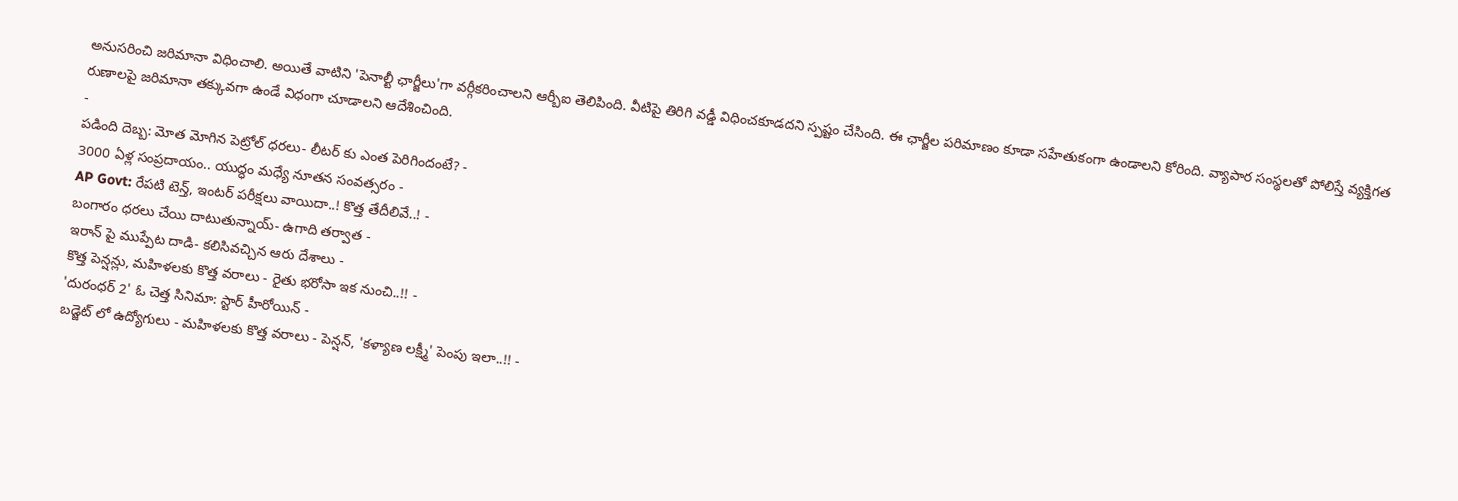అనుసరించి జరిమానా విధించాలి. అయితే వాటిని 'పెనాల్టీ ఛార్జీలు'గా వర్గీకరించాలని ఆర్బీఐ తెలిపింది. వీటిపై తిరిగి వడ్డీ విధించకూడదని స్పష్టం చేసింది. ఈ ఛార్జీల పరిమాణం కూడా సహేతుకంగా ఉండాలని కోరింది. వ్యాపార సంస్థలతో పోలిస్తే వ్యక్తిగత రుణాలపై జరిమానా తక్కువగా ఉండే విధంగా చూడాలని ఆదేశించింది.
-
పడింది దెబ్బ: మోత మోగిన పెట్రోల్ ధరలు- లీటర్ కు ఎంత పెరిగిందంటే? -
3000 ఏళ్ల సంప్రదాయం.. యుద్ధం మధ్యే నూతన సంవత్సరం -
AP Govt: రేపటి టెన్త్, ఇంటర్ పరీక్షలు వాయిదా..! కొత్త తేదీలివే..! -
బంగారం ధరలు చేయి దాటుతున్నాయ్- ఉగాది తర్వాత -
ఇరాన్ పై ముప్పేట దాడి- కలిసివచ్చిన ఆరు దేశాలు -
కొత్త పెన్షన్లు, మహిళలకు కొత్త వరాలు - రైతు భరోసా ఇక నుంచి..!! -
'దురంధర్ 2' ఓ చెత్త సినిమా: స్టార్ హీరోయిన్ -
బడ్జెట్ లో ఉద్యోగులు - మహిళలకు కొత్త వరాలు - పెన్షన్, 'కళ్యాణ లక్ష్మీ' పెంపు ఇలా..!! -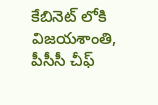కేబినెట్ లోకి విజయశాంతి, పీసీసీ చీఫ్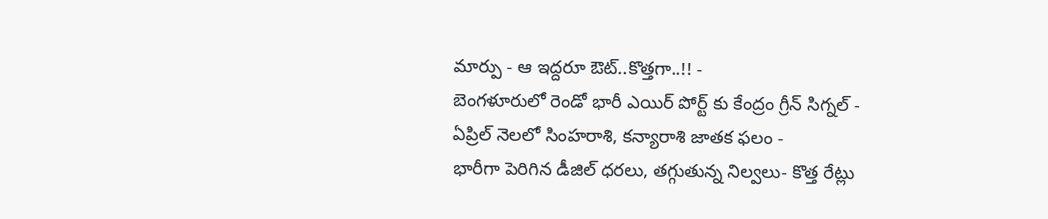మార్పు - ఆ ఇద్దరూ ఔట్..కొత్తగా..!! -
బెంగళూరులో రెండో భారీ ఎయిర్ పోర్ట్ కు కేంద్రం గ్రీన్ సిగ్నల్ -
ఏప్రిల్ నెలలో సింహరాశి, కన్యారాశి జాతక ఫలం -
భారీగా పెరిగిన డీజిల్ ధరలు, తగ్గుతున్న నిల్వలు- కొత్త రేట్లు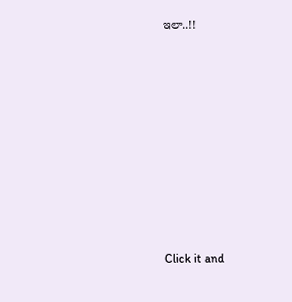ఇలా..!!












Click it and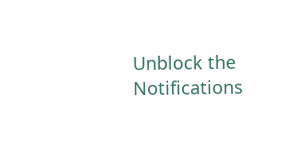Unblock the Notifications